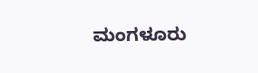ಮಂಗಳೂರು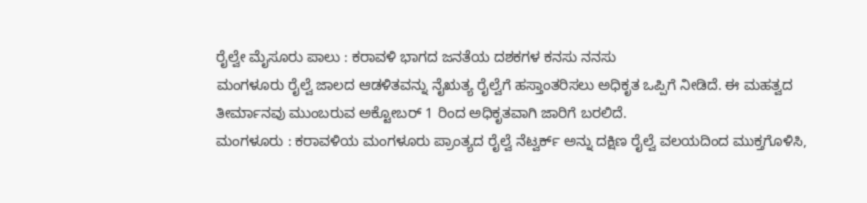ರೈಲ್ವೇ ಮೈಸೂರು ಪಾಲು : ಕರಾವಳಿ ಭಾಗದ ಜನತೆಯ ದಶಕಗಳ ಕನಸು ನನಸು
ಮಂಗಳೂರು ರೈಲ್ವೆ ಜಾಲದ ಆಡಳಿತವನ್ನು ನೈಋತ್ಯ ರೈಲ್ವೆಗೆ ಹಸ್ತಾಂತರಿಸಲು ಅಧಿಕೃತ ಒಪ್ಪಿಗೆ ನೀಡಿದೆ. ಈ ಮಹತ್ವದ ತೀರ್ಮಾನವು ಮುಂಬರುವ ಅಕ್ಟೋಬರ್ 1 ರಿಂದ ಅಧಿಕೃತವಾಗಿ ಜಾರಿಗೆ ಬರಲಿದೆ.
ಮಂಗಳೂರು : ಕರಾವಳಿಯ ಮಂಗಳೂರು ಪ್ರಾಂತ್ಯದ ರೈಲ್ವೆ ನೆಟ್ವರ್ಕ್ ಅನ್ನು ದಕ್ಷಿಣ ರೈಲ್ವೆ ವಲಯದಿಂದ ಮುಕ್ತಗೊಳಿಸಿ,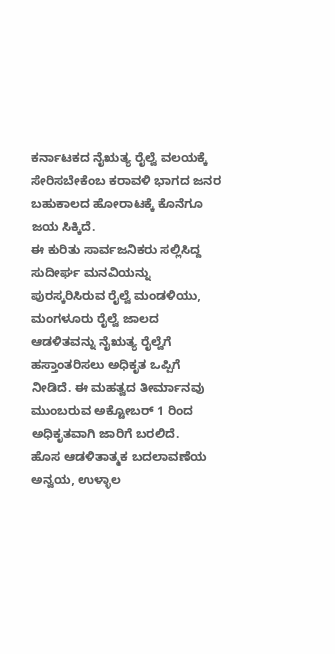ಕರ್ನಾಟಕದ ನೈಋತ್ಯ ರೈಲ್ವೆ ವಲಯಕ್ಕೆ ಸೇರಿಸಬೇಕೆಂಬ ಕರಾವಳಿ ಭಾಗದ ಜನರ ಬಹುಕಾಲದ ಹೋರಾಟಕ್ಕೆ ಕೊನೆಗೂ ಜಯ ಸಿಕ್ಕಿದೆ.
ಈ ಕುರಿತು ಸಾರ್ವಜನಿಕರು ಸಲ್ಲಿಸಿದ್ದ ಸುದೀರ್ಘ ಮನವಿಯನ್ನು ಪುರಸ್ಕರಿಸಿರುವ ರೈಲ್ವೆ ಮಂಡಳಿಯು, ಮಂಗಳೂರು ರೈಲ್ವೆ ಜಾಲದ ಆಡಳಿತವನ್ನು ನೈಋತ್ಯ ರೈಲ್ವೆಗೆ ಹಸ್ತಾಂತರಿಸಲು ಅಧಿಕೃತ ಒಪ್ಪಿಗೆ ನೀಡಿದೆ. ಈ ಮಹತ್ವದ ತೀರ್ಮಾನವು ಮುಂಬರುವ ಅಕ್ಟೋಬರ್ 1 ರಿಂದ ಅಧಿಕೃತವಾಗಿ ಜಾರಿಗೆ ಬರಲಿದೆ.
ಹೊಸ ಆಡಳಿತಾತ್ಮಕ ಬದಲಾವಣೆಯ ಅನ್ವಯ, ಉಳ್ಳಾಲ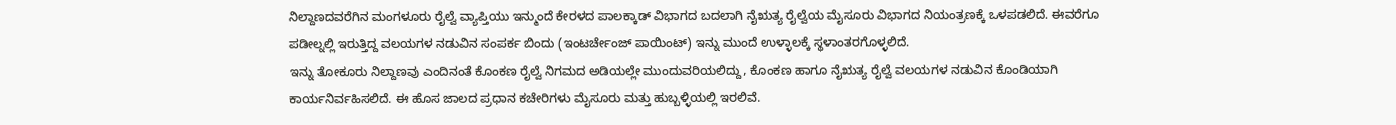ನಿಲ್ದಾಣದವರೆಗಿನ ಮಂಗಳೂರು ರೈಲ್ವೆ ವ್ಯಾಪ್ತಿಯು ಇನ್ಮುಂದೆ ಕೇರಳದ ಪಾಲಕ್ಕಾಡ್ ವಿಭಾಗದ ಬದಲಾಗಿ ನೈಋತ್ಯ ರೈಲ್ವೆಯ ಮೈಸೂರು ವಿಭಾಗದ ನಿಯಂತ್ರಣಕ್ಕೆ ಒಳಪಡಲಿದೆ. ಈವರೆಗೂ ಪಡೀಲ್ನಲ್ಲಿ ಇರುತ್ತಿದ್ದ ವಲಯಗಳ ನಡುವಿನ ಸಂಪರ್ಕ ಬಿಂದು (ಇಂಟರ್ಚೇಂಜ್ ಪಾಯಿಂಟ್) ಇನ್ನು ಮುಂದೆ ಉಳ್ಳಾಲಕ್ಕೆ ಸ್ಥಳಾಂತರಗೊಳ್ಳಲಿದೆ.
ಇನ್ನು ತೋಕೂರು ನಿಲ್ದಾಣವು ಎಂದಿನಂತೆ ಕೊಂಕಣ ರೈಲ್ವೆ ನಿಗಮದ ಅಡಿಯಲ್ಲೇ ಮುಂದುವರಿಯಲಿದ್ದು, ಕೊಂಕಣ ಹಾಗೂ ನೈಋತ್ಯ ರೈಲ್ವೆ ವಲಯಗಳ ನಡುವಿನ ಕೊಂಡಿಯಾಗಿ ಕಾರ್ಯನಿರ್ವಹಿಸಲಿದೆ. ಈ ಹೊಸ ಜಾಲದ ಪ್ರಧಾನ ಕಚೇರಿಗಳು ಮೈಸೂರು ಮತ್ತು ಹುಬ್ಬಳ್ಳಿಯಲ್ಲಿ ಇರಲಿವೆ.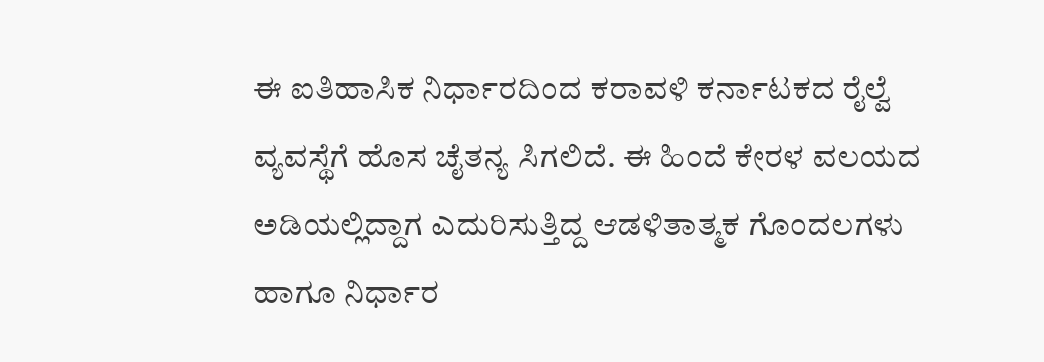ಈ ಐತಿಹಾಸಿಕ ನಿರ್ಧಾರದಿಂದ ಕರಾವಳಿ ಕರ್ನಾಟಕದ ರೈಲ್ವೆ ವ್ಯವಸ್ಥೆಗೆ ಹೊಸ ಚೈತನ್ಯ ಸಿಗಲಿದೆ. ಈ ಹಿಂದೆ ಕೇರಳ ವಲಯದ ಅಡಿಯಲ್ಲಿದ್ದಾಗ ಎದುರಿಸುತ್ತಿದ್ದ ಆಡಳಿತಾತ್ಮಕ ಗೊಂದಲಗಳು ಹಾಗೂ ನಿರ್ಧಾರ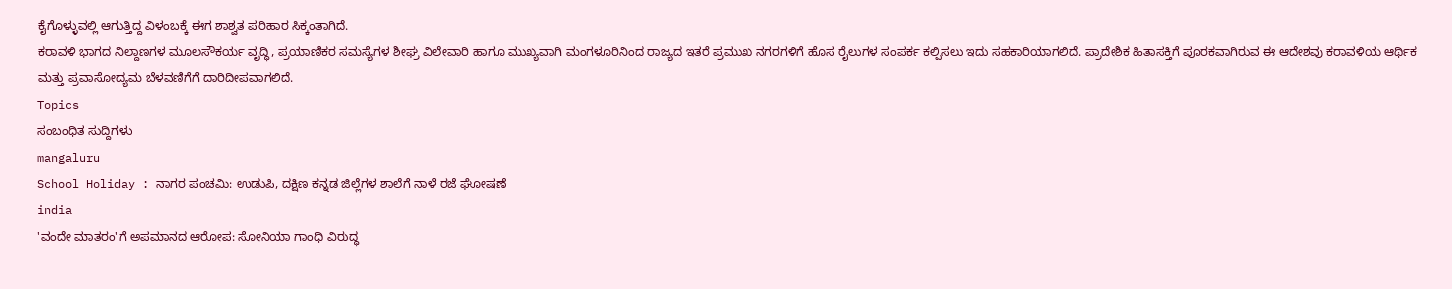ಕೈಗೊಳ್ಳುವಲ್ಲಿ ಆಗುತ್ತಿದ್ದ ವಿಳಂಬಕ್ಕೆ ಈಗ ಶಾಶ್ವತ ಪರಿಹಾರ ಸಿಕ್ಕಂತಾಗಿದೆ.
ಕರಾವಳಿ ಭಾಗದ ನಿಲ್ದಾಣಗಳ ಮೂಲಸೌಕರ್ಯ ವೃದ್ಧಿ, ಪ್ರಯಾಣಿಕರ ಸಮಸ್ಯೆಗಳ ಶೀಘ್ರ ವಿಲೇವಾರಿ ಹಾಗೂ ಮುಖ್ಯವಾಗಿ ಮಂಗಳೂರಿನಿಂದ ರಾಜ್ಯದ ಇತರೆ ಪ್ರಮುಖ ನಗರಗಳಿಗೆ ಹೊಸ ರೈಲುಗಳ ಸಂಪರ್ಕ ಕಲ್ಪಿಸಲು ಇದು ಸಹಕಾರಿಯಾಗಲಿದೆ. ಪ್ರಾದೇಶಿಕ ಹಿತಾಸಕ್ತಿಗೆ ಪೂರಕವಾಗಿರುವ ಈ ಆದೇಶವು ಕರಾವಳಿಯ ಆರ್ಥಿಕ ಮತ್ತು ಪ್ರವಾಸೋದ್ಯಮ ಬೆಳವಣಿಗೆಗೆ ದಾರಿದೀಪವಾಗಲಿದೆ.
Topics
ಸಂಬಂಧಿತ ಸುದ್ದಿಗಳು
mangaluru
School Holiday : ನಾಗರ ಪಂಚಮಿ: ಉಡುಪಿ, ದಕ್ಷಿಣ ಕನ್ನಡ ಜಿಲ್ಲೆಗಳ ಶಾಲೆಗೆ ನಾಳೆ ರಜೆ ಘೋಷಣೆ
india
'ವಂದೇ ಮಾತರಂ'ಗೆ ಅಪಮಾನದ ಆರೋಪ: ಸೋನಿಯಾ ಗಾಂಧಿ ವಿರುದ್ಧ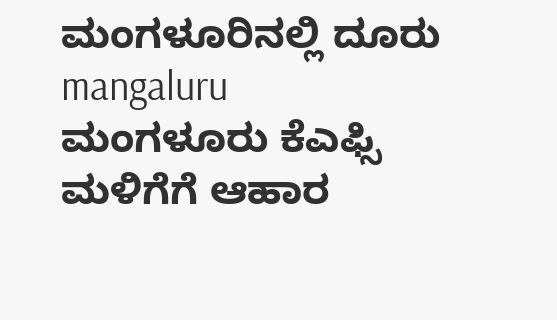ಮಂಗಳೂರಿನಲ್ಲಿ ದೂರು
mangaluru
ಮಂಗಳೂರು ಕೆಎಫ್ಸಿ ಮಳಿಗೆಗೆ ಆಹಾರ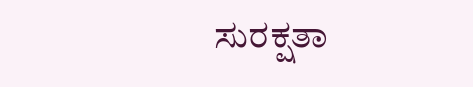ಸುರಕ್ಷತಾ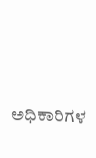ಅಧಿಕಾರಿಗಳ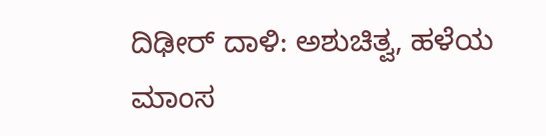ದಿಢೀರ್ ದಾಳಿ: ಅಶುಚಿತ್ವ, ಹಳೆಯ ಮಾಂಸ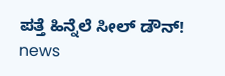ಪತ್ತೆ ಹಿನ್ನೆಲೆ ಸೀಲ್ ಡೌನ್!
news